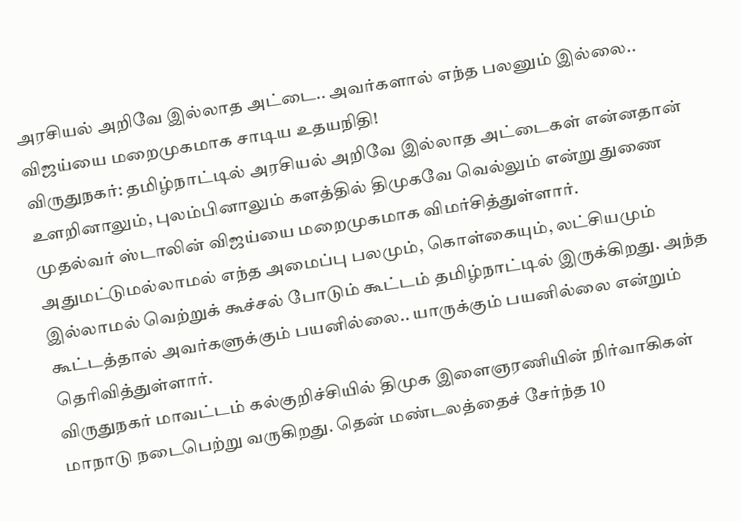அரசியல் அறிவே இல்லாத அட்டை.. அவர்களால் எந்த பலனும் இல்லை.. விஜய்யை மறைமுகமாக சாடிய உதயநிதி!
விருதுநகர்: தமிழ்நாட்டில் அரசியல் அறிவே இல்லாத அட்டைகள் என்னதான் உளறினாலும், புலம்பினாலும் களத்தில் திமுகவே வெல்லும் என்று துணை முதல்வர் ஸ்டாலின் விஜய்யை மறைமுகமாக விமர்சித்துள்ளார். அதுமட்டுமல்லாமல் எந்த அமைப்பு பலமும், கொள்கையும், லட்சியமும் இல்லாமல் வெற்றுக் கூச்சல் போடும் கூட்டம் தமிழ்நாட்டில் இருக்கிறது. அந்த கூட்டத்தால் அவர்களுக்கும் பயனில்லை.. யாருக்கும் பயனில்லை என்றும் தெரிவித்துள்ளார்.
விருதுநகர் மாவட்டம் கல்குறிச்சியில் திமுக இளைஞரணியின் நிர்வாகிகள் மாநாடு நடைபெற்று வருகிறது. தென் மண்டலத்தைச் சேர்ந்த 10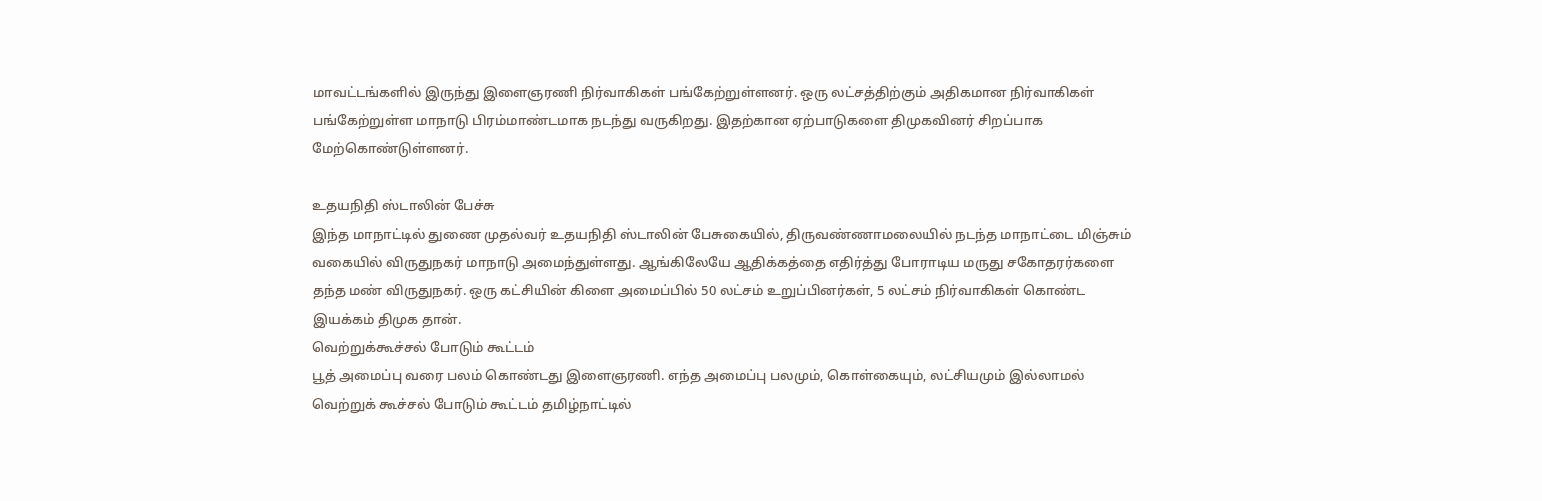மாவட்டங்களில் இருந்து இளைஞரணி நிர்வாகிகள் பங்கேற்றுள்ளனர். ஒரு லட்சத்திற்கும் அதிகமான நிர்வாகிகள் பங்கேற்றுள்ள மாநாடு பிரம்மாண்டமாக நடந்து வருகிறது. இதற்கான ஏற்பாடுகளை திமுகவினர் சிறப்பாக மேற்கொண்டுள்ளனர்.

உதயநிதி ஸ்டாலின் பேச்சு
இந்த மாநாட்டில் துணை முதல்வர் உதயநிதி ஸ்டாலின் பேசுகையில், திருவண்ணாமலையில் நடந்த மாநாட்டை மிஞ்சும் வகையில் விருதுநகர் மாநாடு அமைந்துள்ளது. ஆங்கிலேயே ஆதிக்கத்தை எதிர்த்து போராடிய மருது சகோதரர்களை தந்த மண் விருதுநகர். ஒரு கட்சியின் கிளை அமைப்பில் 50 லட்சம் உறுப்பினர்கள், 5 லட்சம் நிர்வாகிகள் கொண்ட இயக்கம் திமுக தான்.
வெற்றுக்கூச்சல் போடும் கூட்டம்
பூத் அமைப்பு வரை பலம் கொண்டது இளைஞரணி. எந்த அமைப்பு பலமும், கொள்கையும், லட்சியமும் இல்லாமல் வெற்றுக் கூச்சல் போடும் கூட்டம் தமிழ்நாட்டில்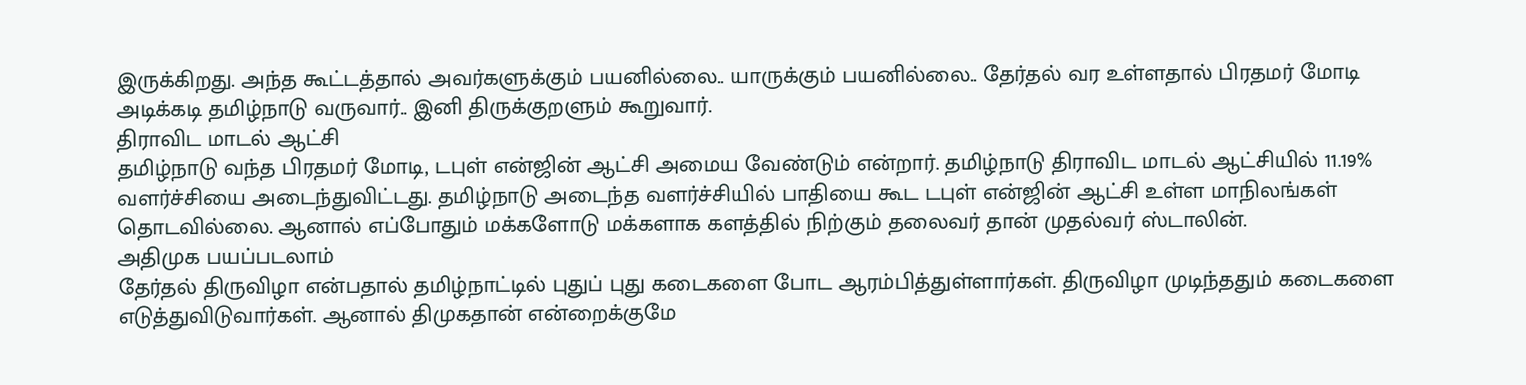இருக்கிறது. அந்த கூட்டத்தால் அவர்களுக்கும் பயனில்லை.. யாருக்கும் பயனில்லை.. தேர்தல் வர உள்ளதால் பிரதமர் மோடி அடிக்கடி தமிழ்நாடு வருவார்.. இனி திருக்குறளும் கூறுவார்.
திராவிட மாடல் ஆட்சி
தமிழ்நாடு வந்த பிரதமர் மோடி, டபுள் என்ஜின் ஆட்சி அமைய வேண்டும் என்றார். தமிழ்நாடு திராவிட மாடல் ஆட்சியில் 11.19% வளர்ச்சியை அடைந்துவிட்டது. தமிழ்நாடு அடைந்த வளர்ச்சியில் பாதியை கூட டபுள் என்ஜின் ஆட்சி உள்ள மாநிலங்கள் தொடவில்லை. ஆனால் எப்போதும் மக்களோடு மக்களாக களத்தில் நிற்கும் தலைவர் தான் முதல்வர் ஸ்டாலின்.
அதிமுக பயப்படலாம்
தேர்தல் திருவிழா என்பதால் தமிழ்நாட்டில் புதுப் புது கடைகளை போட ஆரம்பித்துள்ளார்கள். திருவிழா முடிந்ததும் கடைகளை எடுத்துவிடுவார்கள். ஆனால் திமுகதான் என்றைக்குமே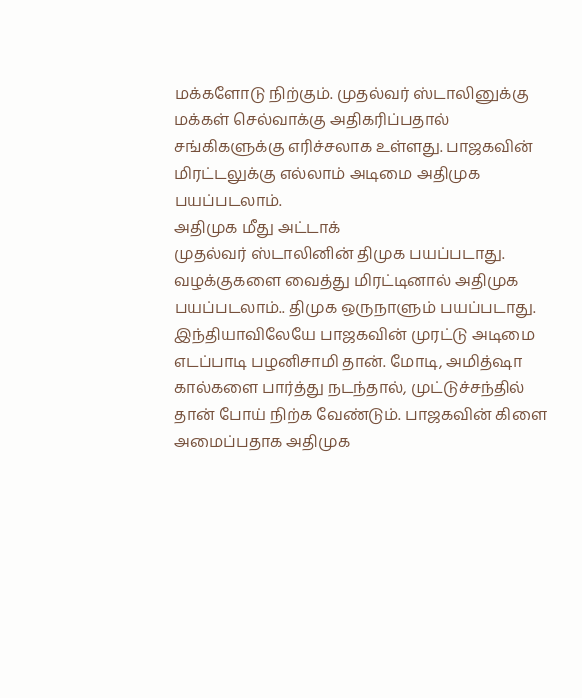மக்களோடு நிற்கும். முதல்வர் ஸ்டாலினுக்கு மக்கள் செல்வாக்கு அதிகரிப்பதால் சங்கிகளுக்கு எரிச்சலாக உள்ளது. பாஜகவின் மிரட்டலுக்கு எல்லாம் அடிமை அதிமுக பயப்படலாம்.
அதிமுக மீது அட்டாக்
முதல்வர் ஸ்டாலினின் திமுக பயப்படாது. வழக்குகளை வைத்து மிரட்டினால் அதிமுக பயப்படலாம்.. திமுக ஒருநாளும் பயப்படாது. இந்தியாவிலேயே பாஜகவின் முரட்டு அடிமை எடப்பாடி பழனிசாமி தான். மோடி, அமித்ஷா கால்களை பார்த்து நடந்தால், முட்டுச்சந்தில் தான் போய் நிற்க வேண்டும். பாஜகவின் கிளை அமைப்பதாக அதிமுக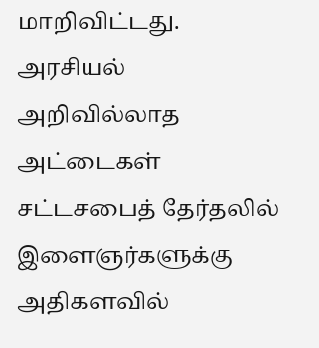மாறிவிட்டது.
அரசியல் அறிவில்லாத அட்டைகள்
சட்டசபைத் தேர்தலில் இளைஞர்களுக்கு அதிகளவில்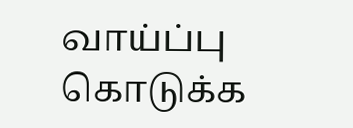வாய்ப்பு கொடுக்க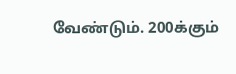வேண்டும். 200க்கும்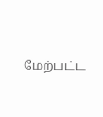மேற்பட்ட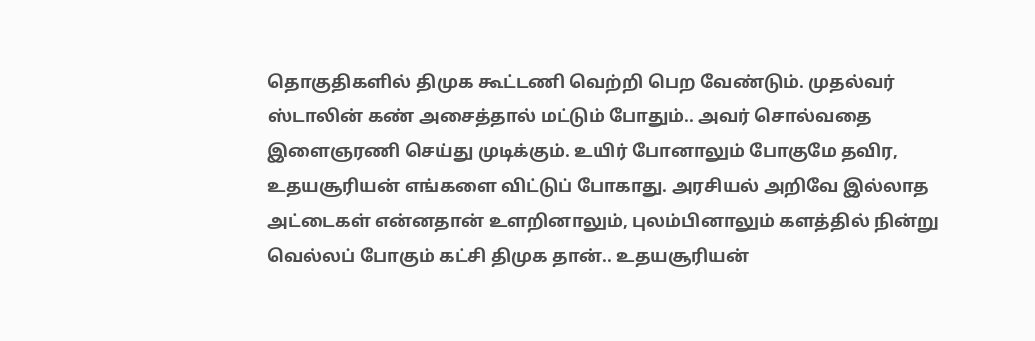தொகுதிகளில் திமுக கூட்டணி வெற்றி பெற வேண்டும். முதல்வர் ஸ்டாலின் கண் அசைத்தால் மட்டும் போதும்.. அவர் சொல்வதை இளைஞரணி செய்து முடிக்கும். உயிர் போனாலும் போகுமே தவிர, உதயசூரியன் எங்களை விட்டுப் போகாது. அரசியல் அறிவே இல்லாத அட்டைகள் என்னதான் உளறினாலும், புலம்பினாலும் களத்தில் நின்று வெல்லப் போகும் கட்சி திமுக தான்.. உதயசூரியன்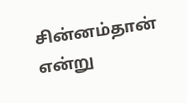சின்னம்தான் என்று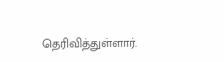தெரிவித்துள்ளார்.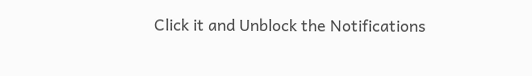Click it and Unblock the Notifications